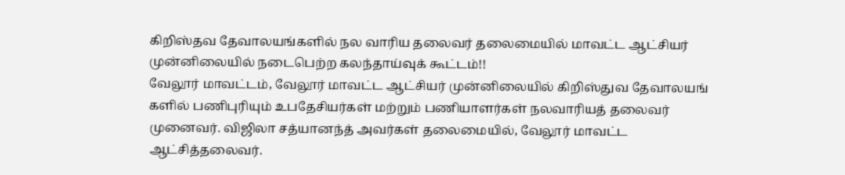கிறிஸ்தவ தேவாலயங்களில் நல வாரிய தலைவர் தலைமையில் மாவட்ட ஆட்சியர் முன்னிலையில் நடைபெற்ற கலந்தாய்வுக் கூட்டம்!!
வேலூர் மாவட்டம், வேலூர் மாவட்ட ஆட்சியர் முன்னிலையில் கிறிஸ்துவ தேவாலயங் களில் பணிபுரியும் உபதேசியர்கள் மற்றும் பணியாளர்கள் நலவாரியத் தலைவர் முனைவர். விஜிலா சத்யானந்த் அவர்கள் தலைமையில், வேலூர் மாவட்ட ஆட்சித்தலைவர்.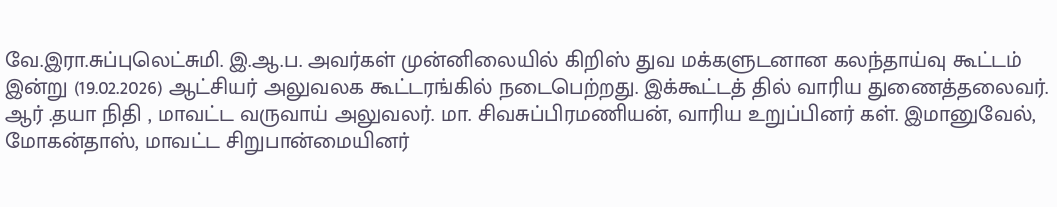வே.இரா.சுப்புலெட்சுமி. இ.ஆ.ப. அவர்கள் முன்னிலையில் கிறிஸ் துவ மக்களுடனான கலந்தாய்வு கூட்டம் இன்று (19.02.2026) ஆட்சியர் அலுவலக கூட்டரங்கில் நடைபெற்றது. இக்கூட்டத் தில் வாரிய துணைத்தலைவர். ஆர் .தயா நிதி , மாவட்ட வருவாய் அலுவலர். மா. சிவசுப்பிரமணியன், வாரிய உறுப்பினர் கள். இமானுவேல், மோகன்தாஸ், மாவட்ட சிறுபான்மையினர்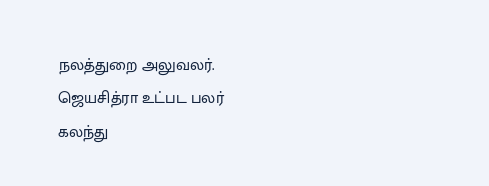நலத்துறை அலுவலர். ஜெயசித்ரா உட்பட பலர் கலந்து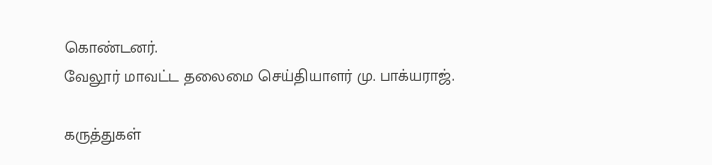கொண்டனர்.
வேலூர் மாவட்ட தலைமை செய்தியாளர் மு. பாக்யராஜ்.

கருத்துகள்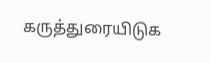கருத்துரையிடுக